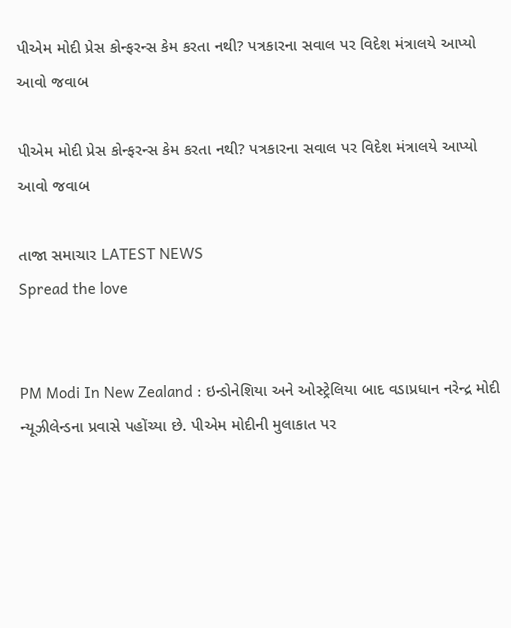પીએમ મોદી પ્રેસ કોન્ફરન્સ કેમ કરતા નથી? પત્રકારના સવાલ પર વિદેશ મંત્રાલયે આપ્યો આવો જવાબ

પીએમ મોદી પ્રેસ કોન્ફરન્સ કેમ કરતા નથી? પત્રકારના સવાલ પર વિદેશ મંત્રાલયે આપ્યો આવો જવાબ

તાજા સમાચાર LATEST NEWS
Spread the love


PM Modi In New Zealand : ઇન્ડોનેશિયા અને ઓસ્ટ્રેલિયા બાદ વડાપ્રધાન નરેન્દ્ર મોદી ન્યૂઝીલેન્ડના પ્રવાસે પહોંચ્યા છે. પીએમ મોદીની મુલાકાત પર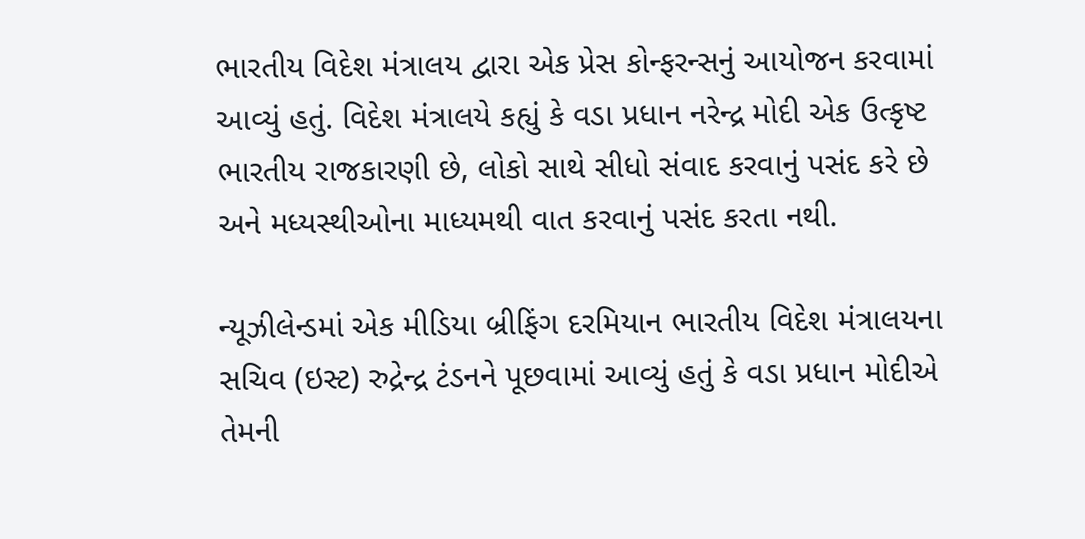ભારતીય વિદેશ મંત્રાલય દ્વારા એક પ્રેસ કોન્ફરન્સનું આયોજન કરવામાં આવ્યું હતું. વિદેશ મંત્રાલયે કહ્યું કે વડા પ્રધાન નરેન્દ્ર મોદી એક ઉત્કૃષ્ટ ભારતીય રાજકારણી છે, લોકો સાથે સીધો સંવાદ કરવાનું પસંદ કરે છે અને મધ્યસ્થીઓના માધ્યમથી વાત કરવાનું પસંદ કરતા નથી.

ન્યૂઝીલેન્ડમાં એક મીડિયા બ્રીફિંગ દરમિયાન ભારતીય વિદેશ મંત્રાલયના સચિવ (ઇસ્ટ) રુદ્રેન્દ્ર ટંડનને પૂછવામાં આવ્યું હતું કે વડા પ્રધાન મોદીએ તેમની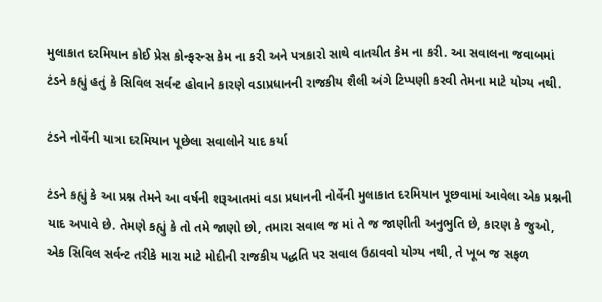મુલાકાત દરમિયાન કોઈ પ્રેસ કોન્ફરન્સ કેમ ના કરી અને પત્રકારો સાથે વાતચીત કેમ ના કરી. આ સવાલના જવાબમાં ટંડને કહ્યું હતું કે સિવિલ સર્વન્ટ હોવાને કારણે વડાપ્રધાનની રાજકીય શૈલી અંગે ટિપ્પણી કરવી તેમના માટે યોગ્ય નથી.

ટંડને નોર્વેની યાત્રા દરમિયાન પૂછેલા સવાલોને યાદ કર્યા

ટંડને કહ્યું કે આ પ્રશ્ન તેમને આ વર્ષની શરૂઆતમાં વડા પ્રધાનની નોર્વેની મુલાકાત દરમિયાન પૂછવામાં આવેલા એક પ્રશ્નની યાદ અપાવે છે. તેમણે કહ્યું કે તો તમે જાણો છો, તમારા સવાલ જ માં તે જ જાણીતી અનુભુતિ છે, કારણ કે જુઓ, એક સિવિલ સર્વન્ટ તરીકે મારા માટે મોદીની રાજકીય પદ્ધતિ પર સવાલ ઉઠાવવો યોગ્ય નથી, તે ખૂબ જ સફળ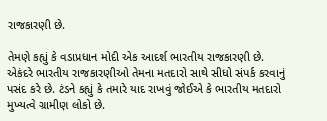રાજકારણી છે.

તેમણે કહ્યું કે વડાપ્રધાન મોદી એક આદર્શ ભારતીય રાજકારણી છે. એકંદરે ભારતીય રાજકારણીઓ તેમના મતદારો સાથે સીધો સંપર્ક કરવાનું પસંદ કરે છે. ટંડને કહ્યું કે તમારે યાદ રાખવું જોઈએ કે ભારતીય મતદારો મુખ્યત્વે ગ્રામીણ લોકો છે.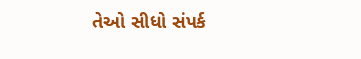તેઓ સીધો સંપર્ક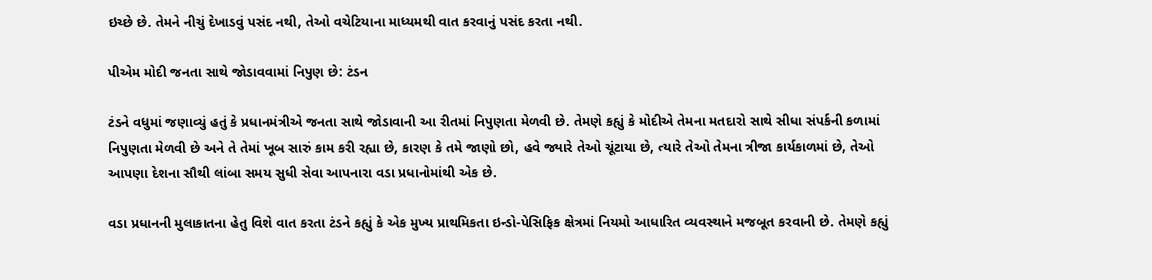ઇચ્છે છે. તેમને નીચું દેખાડવું પસંદ નથી, તેઓ વચેટિયાના માધ્યમથી વાત કરવાનું પસંદ કરતા નથી.

પીએમ મોદી જનતા સાથે જોડાવવામાં નિપુણ છે: ટંડન

ટંડને વધુમાં જણાવ્યું હતું કે પ્રધાનમંત્રીએ જનતા સાથે જોડાવાની આ રીતમાં નિપુણતા મેળવી છે. તેમણે કહ્યું કે મોદીએ તેમના મતદારો સાથે સીધા સંપર્કની કળામાં નિપુણતા મેળવી છે અને તે તેમાં ખૂબ સારું કામ કરી રહ્યા છે, કારણ કે તમે જાણો છો, હવે જ્યારે તેઓ ચૂંટાયા છે, ત્યારે તેઓ તેમના ત્રીજા કાર્યકાળમાં છે, તેઓ આપણા દેશના સૌથી લાંબા સમય સુધી સેવા આપનારા વડા પ્રધાનોમાંથી એક છે.

વડા પ્રધાનની મુલાકાતના હેતુ વિશે વાત કરતા ટંડને કહ્યું કે એક મુખ્ય પ્રાથમિકતા ઇન્ડો-પેસિફિક ક્ષેત્રમાં નિયમો આધારિત વ્યવસ્થાને મજબૂત કરવાની છે. તેમણે કહ્યું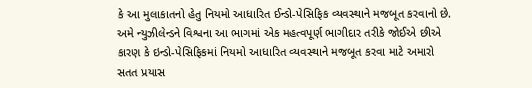કે આ મુલાકાતનો હેતુ નિયમો આધારિત ઈન્ડો-પેસિફિક વ્યવસ્થાને મજબૂત કરવાનો છે. અમે ન્યુઝીલેન્ડને વિશ્વના આ ભાગમાં એક મહત્વપૂર્ણ ભાગીદાર તરીકે જોઈએ છીએ કારણ કે ઇન્ડો-પેસિફિકમાં નિયમો આધારિત વ્યવસ્થાને મજબૂત કરવા માટે અમારો સતત પ્રયાસ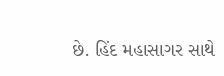છે. હિંદ મહાસાગર સાથે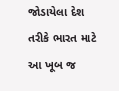જોડાયેલા દેશ તરીકે ભારત માટે આ ખૂબ જ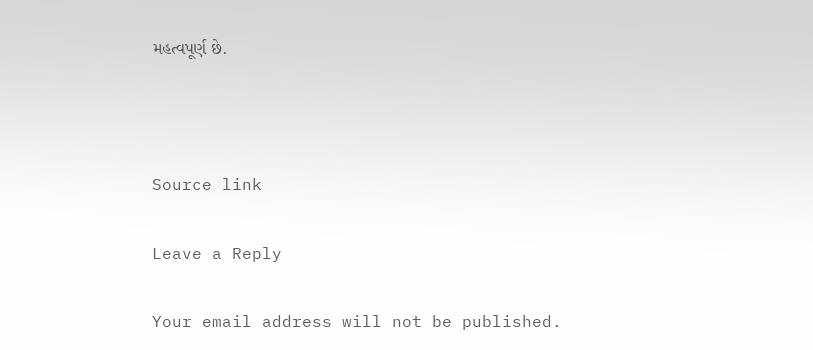મહત્વપૂર્ણ છે.



Source link

Leave a Reply

Your email address will not be published.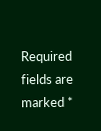Required fields are marked *